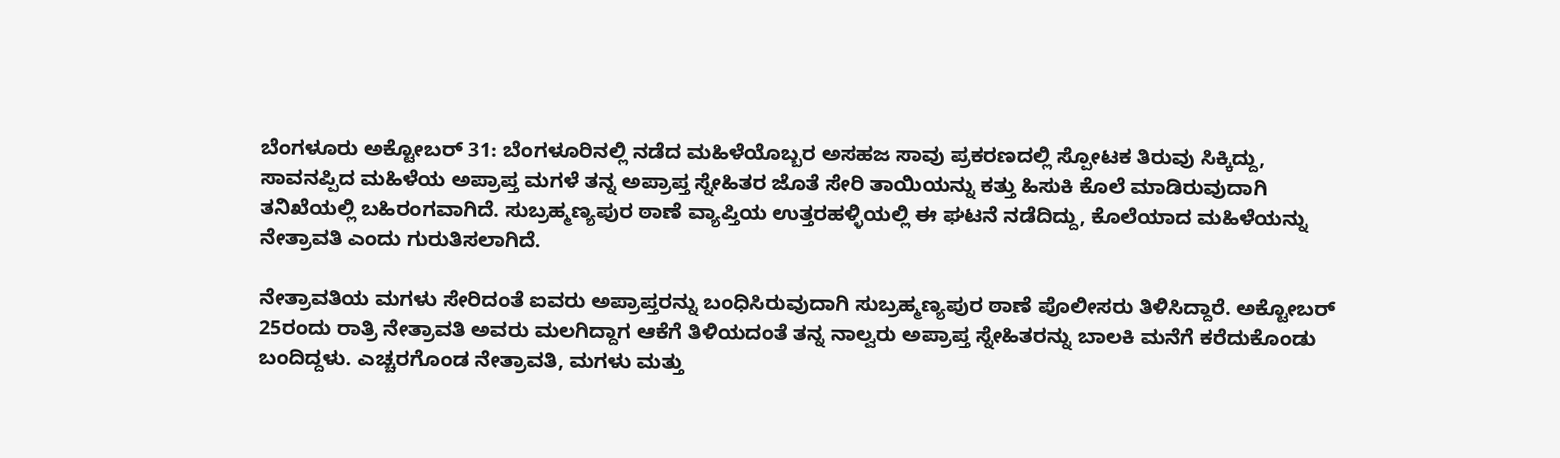ಬೆಂಗಳೂರು ಅಕ್ಟೋಬರ್ 31: ಬೆಂಗಳೂರಿನಲ್ಲಿ ನಡೆದ ಮಹಿಳೆಯೊಬ್ಬರ ಅಸಹಜ ಸಾವು ಪ್ರಕರಣದಲ್ಲಿ ಸ್ಪೋಟಕ ತಿರುವು ಸಿಕ್ಕಿದ್ದು, ಸಾವನಪ್ಪಿದ ಮಹಿಳೆಯ ಅಪ್ರಾಪ್ತ ಮಗಳೆ ತನ್ನ ಅಪ್ರಾಪ್ತ ಸ್ನೇಹಿತರ ಜೊತೆ ಸೇರಿ ತಾಯಿಯನ್ನು ಕತ್ತು ಹಿಸುಕಿ ಕೊಲೆ ಮಾಡಿರುವುದಾಗಿ ತನಿಖೆಯಲ್ಲಿ ಬಹಿರಂಗವಾಗಿದೆ. ಸುಬ್ರಹ್ಮಣ್ಯಪುರ ಠಾಣೆ ವ್ಯಾಪ್ತಿಯ ಉತ್ತರಹಳ್ಳಿಯಲ್ಲಿ ಈ ಘಟನೆ ನಡೆದಿದ್ದು, ಕೊಲೆಯಾದ ಮಹಿಳೆಯನ್ನು ನೇತ್ರಾವತಿ ಎಂದು ಗುರುತಿಸಲಾಗಿದೆ.

ನೇತ್ರಾವತಿಯ ಮಗಳು ಸೇರಿದಂತೆ ಐವರು ಅಪ್ರಾಪ್ತರನ್ನು ಬಂಧಿಸಿರುವುದಾಗಿ ಸುಬ್ರಹ್ಮಣ್ಯಪುರ ಠಾಣೆ ಪೊಲೀಸರು ತಿಳಿಸಿದ್ದಾರೆ. ಅಕ್ಟೋಬರ್ 25ರಂದು ರಾತ್ರಿ ನೇತ್ರಾವತಿ ಅವರು ಮಲಗಿದ್ದಾಗ ಆಕೆಗೆ ತಿಳಿಯದಂತೆ ತನ್ನ ನಾಲ್ವರು ಅಪ್ರಾಪ್ತ ಸ್ನೇಹಿತರನ್ನು ಬಾಲಕಿ ಮನೆಗೆ ಕರೆದುಕೊಂಡು ಬಂದಿದ್ದಳು. ಎಚ್ಚರಗೊಂಡ ನೇತ್ರಾವತಿ, ಮಗಳು ಮತ್ತು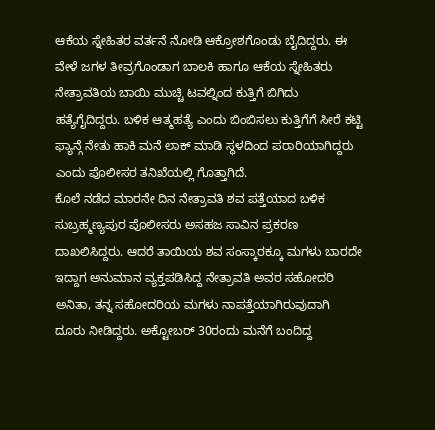ಆಕೆಯ ಸ್ನೇಹಿತರ ವರ್ತನೆ ನೋಡಿ ಆಕ್ರೋಶಗೊಂಡು ಬೈದಿದ್ದರು. ಈ ವೇಳೆ ಜಗಳ ತೀವ್ರಗೊಂಡಾಗ ಬಾಲಕಿ ಹಾಗೂ ಆಕೆಯ ಸ್ನೇಹಿತರು ನೇತ್ರಾವತಿಯ ಬಾಯಿ ಮುಚ್ಚಿ ಟವಲ್ನಿಂದ ಕುತ್ತಿಗೆ ಬಿಗಿದು ಹತ್ಯೆಗೈದಿದ್ದರು. ಬಳಿಕ ಆತ್ಮಹತ್ಯೆ ಎಂದು ಬಿಂಬಿಸಲು ಕುತ್ತಿಗೆಗೆ ಸೀರೆ ಕಟ್ಟಿ ಫ್ಯಾನ್ಗೆ ನೇತು ಹಾಕಿ ಮನೆ ಲಾಕ್ ಮಾಡಿ ಸ್ಥಳದಿಂದ ಪರಾರಿಯಾಗಿದ್ದರು ಎಂದು ಪೊಲೀಸರ ತನಿಖೆಯಲ್ಲಿ ಗೊತ್ತಾಗಿದೆ.
ಕೊಲೆ ನಡೆದ ಮಾರನೇ ದಿನ ನೇತ್ರಾವತಿ ಶವ ಪತ್ತೆಯಾದ ಬಳಿಕ ಸುಬ್ರಹ್ಮಣ್ಯಪುರ ಪೊಲೀಸರು ಅಸಹಜ ಸಾವಿನ ಪ್ರಕರಣ ದಾಖಲಿಸಿದ್ದರು. ಆದರೆ ತಾಯಿಯ ಶವ ಸಂಸ್ಕಾರಕ್ಕೂ ಮಗಳು ಬಾರದೇ ಇದ್ದಾಗ ಅನುಮಾನ ವ್ಯಕ್ತಪಡಿಸಿದ್ದ ನೇತ್ರಾವತಿ ಅವರ ಸಹೋದರಿ ಅನಿತಾ, ತನ್ನ ಸಹೋದರಿಯ ಮಗಳು ನಾಪತ್ತೆಯಾಗಿರುವುದಾಗಿ ದೂರು ನೀಡಿದ್ದರು. ಅಕ್ಟೋಬರ್ 30ರಂದು ಮನೆಗೆ ಬಂದಿದ್ದ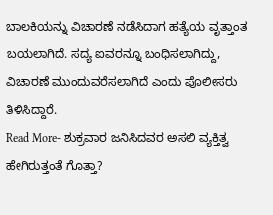ಬಾಲಕಿಯನ್ನು ವಿಚಾರಣೆ ನಡೆಸಿದಾಗ ಹತ್ಯೆಯ ವೃತ್ತಾಂತ ಬಯಲಾಗಿದೆ. ಸದ್ಯ ಐವರನ್ನೂ ಬಂಧಿಸಲಾಗಿದ್ದು, ವಿಚಾರಣೆ ಮುಂದುವರೆಸಲಾಗಿದೆ ಎಂದು ಪೊಲೀಸರು ತಿಳಿಸಿದ್ದಾರೆ.
Read More- ಶುಕ್ರವಾರ ಜನಿಸಿದವರ ಅಸಲಿ ವ್ಯಕ್ತಿತ್ವ ಹೇಗಿರುತ್ತಂತೆ ಗೊತ್ತಾ?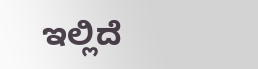ಇಲ್ಲಿದೆ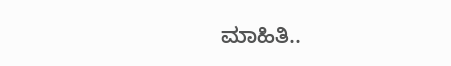ಮಾಹಿತಿ..